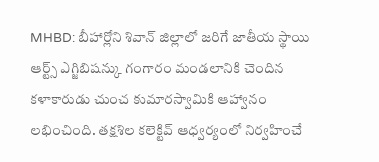MHBD: బీహార్లోని శివాన్ జిల్లాలో జరిగే జాతీయ స్థాయి ఆర్ట్స్ ఎగ్జిబిషన్కు గంగారం మండలానికి చెందిన కళాకారుడు చుంచ కుమారస్వామికి ఆహ్వానం లభించింది. తక్షశిల కలెక్టివ్ ఆధ్వర్యంలో నిర్వహించే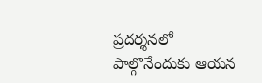ప్రదర్శనలో పాల్గొనేందుకు ఆయన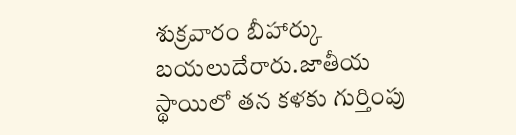శుక్రవారం బీహార్కు బయలుదేరారు.జాతీయ స్థాయిలో తన కళకు గుర్తింపు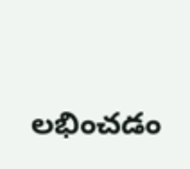లభించడం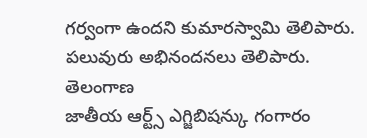గర్వంగా ఉందని కుమారస్వామి తెలిపారు. పలువురు అభినందనలు తెలిపారు.
తెలంగాణ
జాతీయ ఆర్ట్స్ ఎగ్జిబిషన్కు గంగారం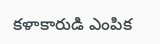కళాకారుడి ఎంపిక